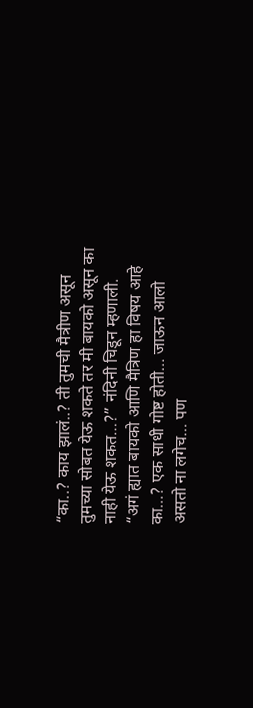“का..? काय झालं..? ती तुमची मैत्रीण असून तुमच्या सोबत येऊ शकते तर मी बायको असून का नाही येऊ शकत…?” नंदिनी चिडून म्हणाली.
“अगं ह्यात बायको आणि मैत्रिण हा विषय आहे का…? एक साधी गोष्ट होती… जाऊन आलो असतो ना लगेच… पण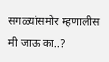सगळ्यांसमोर म्हणालीस मी जाऊ का..?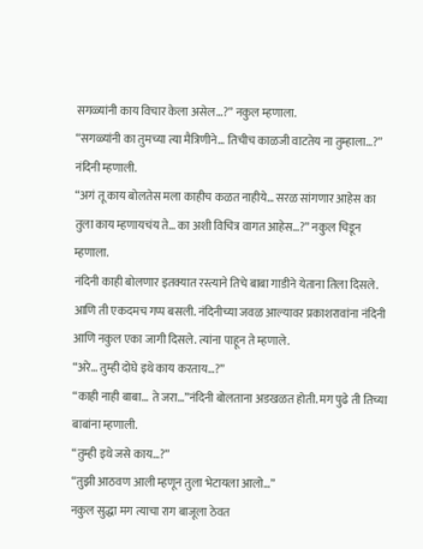सगळ्यांनी काय विचार केला असेल…?” नकुल म्हणाला.
“सगळ्यांनी का तुमच्या त्या मैत्रिणीने… तिचीच काळजी वाटतेय ना तुम्हाला…?” नंदिनी म्हणाली.
“अगं तू काय बोलतेस मला काहीच कळत नाहीये… सरळ सांगणार आहेस का तुला काय म्हणायचंय ते… का अशी विचित्र वागत आहेस…?” नकुल चिडून म्हणाला.
नंदिनी काही बोलणार इतक्यात रस्त्याने तिचे बाबा गाडीने येताना तिला दिसले. आणि ती एकदमच गप्प बसली. नंदिनीच्या जवळ आल्यावर प्रकाशरावांना नंदिनी आणि नकुल एका जागी दिसले. त्यांना पाहून ते म्हणाले.
“अरे… तुम्ही दोघे इथे काय करताय…?”
“काही नाही बाबा… ते जरा…”नंदिनी बोलताना अडखळत होती. मग पुढे ती तिच्या बाबांना म्हणाली.
“तुम्ही इथे जसे काय…?”
“तुझी आठवण आली म्हणून तुला भेटायला आलो…”
नकुल सुद्धा मग त्याचा राग बाजूला ठेवत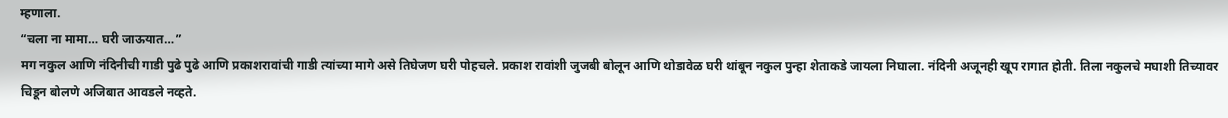म्हणाला.
“चला ना मामा… घरी जाऊयात…”
मग नकुल आणि नंदिनीची गाडी पुढे पुढे आणि प्रकाशरावांची गाडी त्यांच्या मागे असे तिघेजण घरी पोहचले. प्रकाश रावांशी जुजबी बोलून आणि थोडावेळ घरी थांबून नकुल पुन्हा शेताकडे जायला निघाला. नंदिनी अजूनही खूप रागात होती. तिला नकुलचे मघाशी तिच्यावर चिडून बोलणे अजिबात आवडले नव्हते.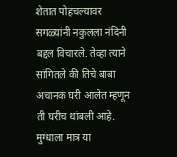शेतात पोहचल्यावर सगळ्यांनी नकुलला नंदिनी बद्दल विचारले. तेव्हा त्याने सांगितले की तिचे बाबा अचानक घरी आलेत म्हणून ती घरीच थांबली आहे. मुग्धाला मात्र या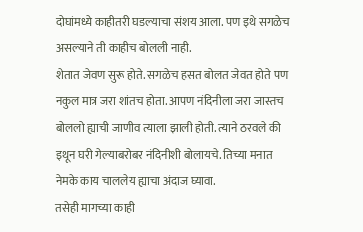दोघांमध्ये काहीतरी घडल्याचा संशय आला. पण इथे सगळेच असल्याने ती काहीच बोलली नाही.
शेतात जेवण सुरू होते. सगळेच हसत बोलत जेवत होते पण नकुल मात्र जरा शांतच होता. आपण नंदिनीला जरा जास्तच बोललो ह्याची जाणीव त्याला झाली होती. त्याने ठरवले की इथून घरी गेल्याबरोबर नंदिनीशी बोलायचे. तिच्या मनात नेमके काय चाललेय ह्याचा अंदाज घ्यावा.
तसेही मागच्या काही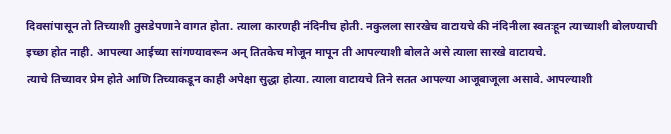दिवसांपासून तो तिच्याशी तुसडेपणाने वागत होता. त्याला कारणही नंदिनीच होती. नकुलला सारखेच वाटायचे की नंदिनीला स्वतःहून त्याच्याशी बोलण्याची इच्छा होत नाही. आपल्या आईच्या सांगण्यावरून अन् तितकेच मोजून मापून ती आपल्याशी बोलते असे त्याला सारखे वाटायचे.
त्याचे तिच्यावर प्रेम होते आणि तिच्याकडून काही अपेक्षा सुद्धा होत्या. त्याला वाटायचे तिने सतत आपल्या आजूबाजूला असावे. आपल्याशी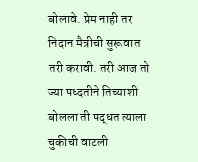बोलावे. प्रेम नाही तर निदान मैत्रीची सुरूवात तरी करावी. तरी आज तो ज्या पध्दतीने तिच्याशी बोलला ती पद्धत त्याला चुकीची वाटली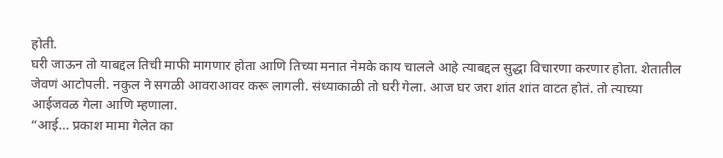होती.
घरी जाऊन तो याबद्दल तिची माफी मागणार होता आणि तिच्या मनात नेमके काय चालले आहे त्याबद्दल सुद्धा विचारणा करणार होता. शेतातील जेवणं आटोपली. नकुल ने सगळी आवराआवर करू लागली. संध्याकाळी तो घरी गेला. आज घर जरा शांत शांत वाटत होतं. तो त्याच्या आईजवळ गेला आणि म्हणाला.
“आई… प्रकाश मामा गेलेत का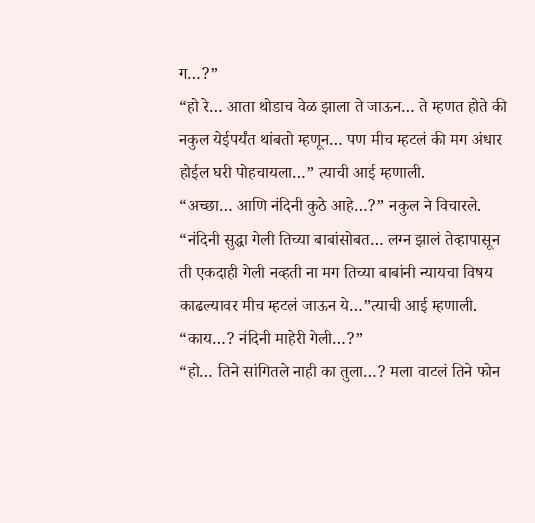ग…?”
“हो रे… आता थोडाच वेळ झाला ते जाऊन… ते म्हणत होते की नकुल येईपर्यंत थांबतो म्हणून… पण मीच म्हटलं की मग अंधार होईल घरी पोहचायला…” त्याची आई म्हणाली.
“अच्छा… आणि नंदिनी कुठे आहे…?” नकुल ने विचारले.
“नंदिनी सुद्धा गेली तिच्या बाबांसोबत… लग्न झालं तेव्हापासून ती एकदाही गेली नव्हती ना मग तिच्या बाबांनी न्यायचा विषय काढल्यावर मीच म्हटलं जाऊन ये…”त्याची आई म्हणाली.
“काय…? नंदिनी माहेरी गेली…?”
“हो… तिने सांगितले नाही का तुला…? मला वाटलं तिने फोन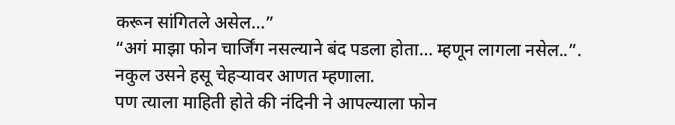करून सांगितले असेल…”
“अगं माझा फोन चार्जिंग नसल्याने बंद पडला होता… म्हणून लागला नसेल..”. नकुल उसने हसू चेहऱ्यावर आणत म्हणाला.
पण त्याला माहिती होते की नंदिनी ने आपल्याला फोन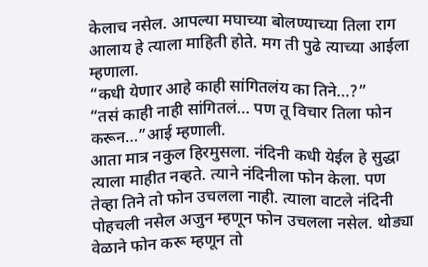केलाच नसेल. आपल्या मघाच्या बोलण्याच्या तिला राग आलाय हे त्याला माहिती होते. मग ती पुढे त्याच्या आईला म्हणाला.
“कधी येणार आहे काही सांगितलंय का तिने…?”
“तसं काही नाही सांगितलं… पण तू विचार तिला फोन करून…”आई म्हणाली.
आता मात्र नकुल हिरमुसला. नंदिनी कधी येईल हे सुद्धा त्याला माहीत नव्हते. त्याने नंदिनीला फोन केला. पण तेव्हा तिने तो फोन उचलला नाही. त्याला वाटले नंदिनी पोहचली नसेल अजुन म्हणून फोन उचलला नसेल. थोड्या वेळाने फोन करू म्हणून तो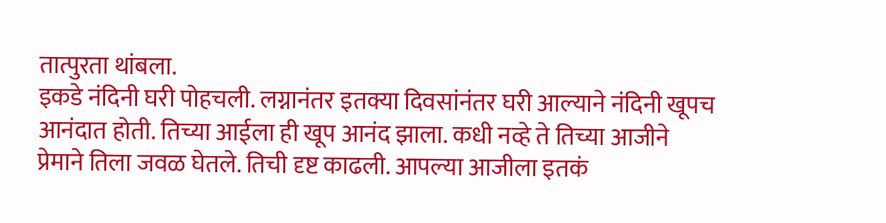तात्पुरता थांबला.
इकडे नंदिनी घरी पोहचली. लग्नानंतर इतक्या दिवसांनंतर घरी आल्याने नंदिनी खूपच आनंदात होती. तिच्या आईला ही खूप आनंद झाला. कधी नव्हे ते तिच्या आजीने प्रेमाने तिला जवळ घेतले. तिची दृष्ट काढली. आपल्या आजीला इतकं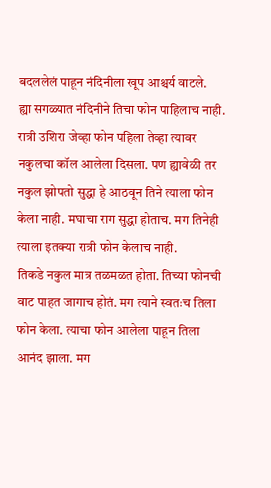बदललेलं पाहून नंदिनीला खूप आश्चर्य वाटले.
ह्या सगळ्यात नंदिनीने तिचा फोन पाहिलाच नाही. रात्री उशिरा जेव्हा फोन पहिला तेव्हा त्यावर नकुलचा कॉल आलेला दिसला. पण ह्यावेळी तर नकुल झोपतो सुद्धा हे आठवून तिने त्याला फोन केला नाही. मघाचा राग सुद्धा होताच. मग तिनेही त्याला इतक्या रात्री फोन केलाच नाही.
तिकडे नकुल मात्र तळमळत होता. तिच्या फोनची वाट पाहत जागाच होतं. मग त्याने स्वतःच तिला फोन केला. त्याचा फोन आलेला पाहून तिला आनंद झाला. मग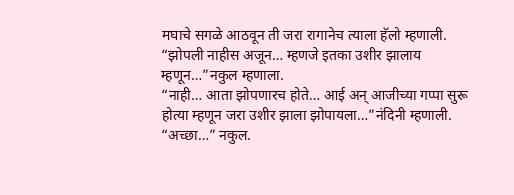मघाचे सगळे आठवून ती जरा रागानेच त्याला हॅलो म्हणाली.
“झोपली नाहीस अजून… म्हणजे इतका उशीर झालाय म्हणून…”नकुल म्हणाला.
“नाही… आता झोपणारच होते… आई अन् आजीच्या गप्पा सुरू होत्या म्हणून जरा उशीर झाला झोपायला…”नंदिनी म्हणाली.
“अच्छा…” नकुल.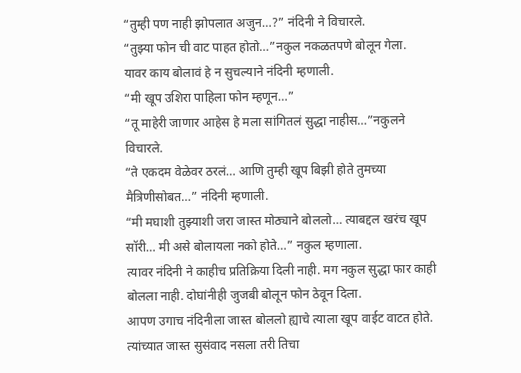“तुम्ही पण नाही झोपलात अजुन…?” नंदिनी ने विचारले.
“तुझ्या फोन ची वाट पाहत होतो…”नकुल नकळतपणे बोलून गेला.
यावर काय बोलावं हे न सुचल्याने नंदिनी म्हणाली.
“मी खूप उशिरा पाहिला फोन म्हणून…”
“तू माहेरी जाणार आहेस हे मला सांगितलं सुद्धा नाहीस…”नकुलने विचारले.
“ते एकदम वेळेवर ठरलं… आणि तुम्ही खूप बिझी होते तुमच्या मैत्रिणीसोबत…” नंदिनी म्हणाली.
“मी मघाशी तुझ्याशी जरा जास्त मोठ्याने बोललो… त्याबद्दल खरंच खूप सॉरी… मी असे बोलायला नको होते…” नकुल म्हणाला.
त्यावर नंदिनी ने काहीच प्रतिक्रिया दिली नाही. मग नकुल सुद्धा फार काही बोलला नाही. दोघांनीही जुजबी बोलून फोन ठेवून दिला.
आपण उगाच नंदिनीला जास्त बोललो ह्याचे त्याला खूप वाईट वाटत होते. त्यांच्यात जास्त सुसंवाद नसला तरी तिचा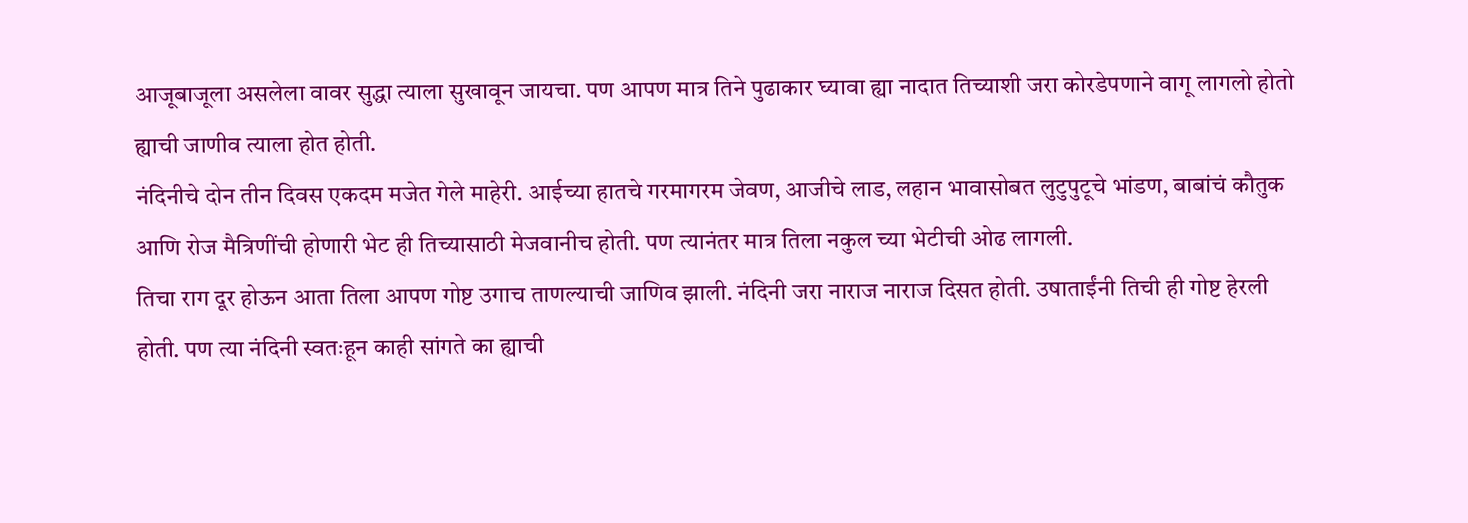आजूबाजूला असलेला वावर सुद्धा त्याला सुखावून जायचा. पण आपण मात्र तिने पुढाकार घ्यावा ह्या नादात तिच्याशी जरा कोरडेपणाने वागू लागलो होतो ह्याची जाणीव त्याला होत होती.
नंदिनीचे दोन तीन दिवस एकदम मजेत गेले माहेरी. आईच्या हातचे गरमागरम जेवण, आजीचे लाड, लहान भावासोबत लुटुपुटूचे भांडण, बाबांचं कौतुक आणि रोज मैत्रिणींची होणारी भेट ही तिच्यासाठी मेजवानीच होती. पण त्यानंतर मात्र तिला नकुल च्या भेटीची ओढ लागली.
तिचा राग दूर होऊन आता तिला आपण गोष्ट उगाच ताणल्याची जाणिव झाली. नंदिनी जरा नाराज नाराज दिसत होती. उषाताईंनी तिची ही गोष्ट हेरली होती. पण त्या नंदिनी स्वतःहून काही सांगते का ह्याची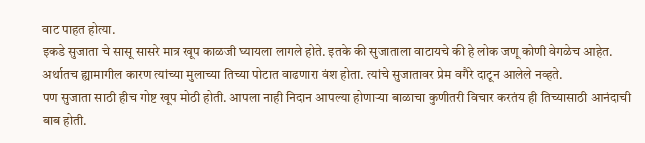वाट पाहत होत्या.
इकडे सुजाता चे सासू सासरे मात्र खूप काळजी घ्यायला लागले होते. इतके की सुजाताला वाटायचे की हे लोक जणू कोणी वेगळेच आहेत. अर्थातच ह्यामागील कारण त्यांच्या मुलाच्या तिच्या पोटात वाढणारा वंश होता. त्यांचे सुजातावर प्रेम वगैरे दाटून आलेले नव्हते.
पण सुजाता साठी हीच गोष्ट खूप मोठी होती. आपला नाही निदान आपल्या होणाऱ्या बाळाचा कुणीतरी विचार करतंय ही तिच्यासाठी आनंदाची बाब होती.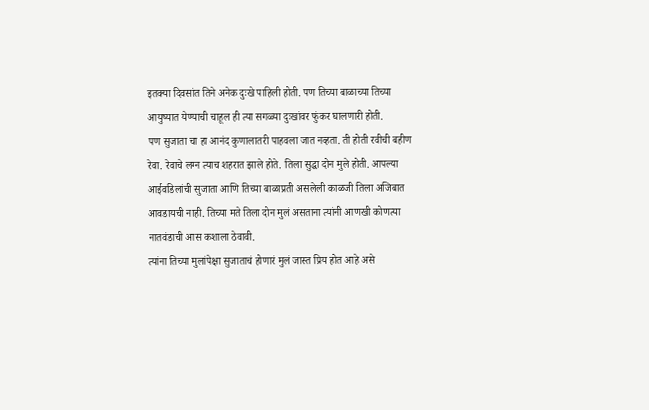इतक्या दिवसांत तिने अनेक दुःखे पाहिली होती. पण तिच्या बाळाच्या तिच्या आयुष्यात येण्याची चाहूल ही त्या सगळ्या दुःखांवर फुंकर घालणारी होती.
पण सुजाता चा हा आनंद कुणालातरी पाहवला जात नव्हता. ती होती रवीची बहीण रेवा. रेवाचे लग्न त्याच शहरात झाले होते. तिला सुद्धा दोन मुले होती. आपल्या आईवडिलांची सुजाता आणि तिच्या बाळाप्रती असलेली काळजी तिला अजिबात आवडायची नाही. तिच्या मते तिला दोन मुलं असताना त्यांनी आणखी कोणत्या नातवंडाची आस कशाला ठेवावी.
त्यांना तिच्या मुलांपेक्षा सुजाताचं होणारं मुलं जास्त प्रिय होत आहे असे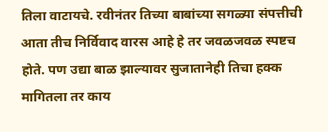तिला वाटायचे. रवीनंतर तिच्या बाबांच्या सगळ्या संपत्तीची आता तीच निर्विवाद वारस आहे हे तर जवळजवळ स्पष्टच होते. पण उद्या बाळ झाल्यावर सुजातानेही तिचा हक्क मागितला तर काय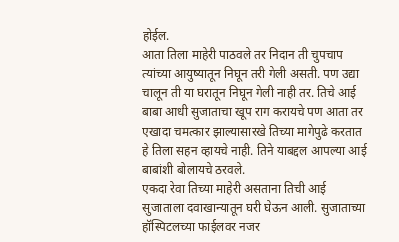होईल.
आता तिला माहेरी पाठवले तर निदान ती चुपचाप त्यांच्या आयुष्यातून निघून तरी गेली असती. पण उद्या चालून ती या घरातून निघून गेली नाही तर. तिचे आई बाबा आधी सुजाताचा खूप राग करायचे पण आता तर एखादा चमत्कार झाल्यासारखे तिच्या मागेपुढे करतात हे तिला सहन व्हायचे नाही. तिने याबद्दल आपल्या आई बाबांशी बोलायचे ठरवले.
एकदा रेवा तिच्या माहेरी असताना तिची आई सुजाताला दवाखान्यातून घरी घेऊन आली. सुजाताच्या हॉस्पिटलच्या फाईलवर नजर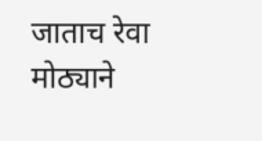जाताच रेवा मोठ्याने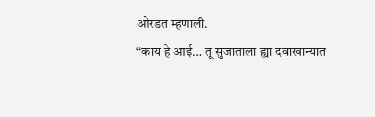ओरडत म्हणाली.
“काय हे आई… तू सुजाताला ह्या दवाखान्यात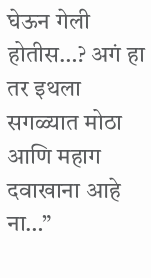घेऊन गेली होतीस…? अगं हा तर इथला सगळ्यात मोठा आणि महाग दवाखाना आहे ना…”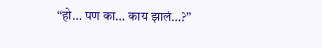“हो… पण का… काय झालं…?”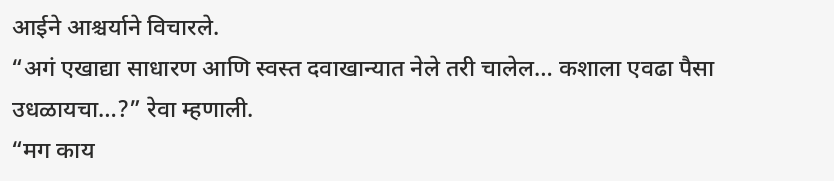आईने आश्चर्याने विचारले.
“अगं एखाद्या साधारण आणि स्वस्त दवाखान्यात नेले तरी चालेल… कशाला एवढा पैसा उधळायचा…?” रेवा म्हणाली.
“मग काय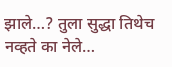झाले…? तुला सुद्धा तिथेच नव्हते का नेले…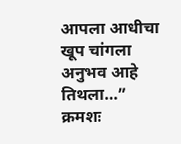आपला आधीचा खूप चांगला अनुभव आहे तिथला…”
क्रमशः